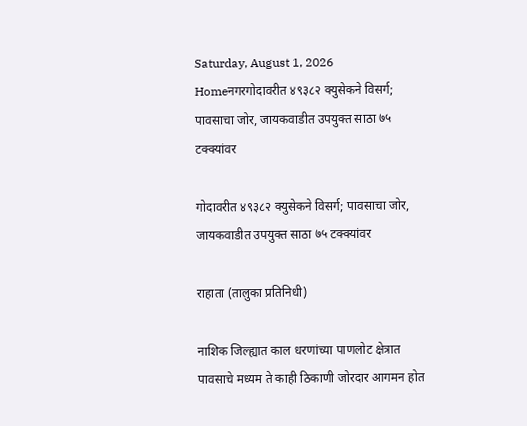Saturday, August 1, 2026
Homeनगरगोदावरीत ४९३८२ क्युसेकने विसर्ग; पावसाचा जोर, जायकवाडीत उपयुक्त साठा ७५ टक्क्यांवर

गोदावरीत ४९३८२ क्युसेकने विसर्ग; पावसाचा जोर, जायकवाडीत उपयुक्त साठा ७५ टक्क्यांवर

राहाता (तालुका प्रतिनिधी)

नाशिक जिल्ह्यात काल धरणांच्या पाणलोट क्षेत्रात पावसाचे मध्यम ते काही ठिकाणी जोरदार आगमन होत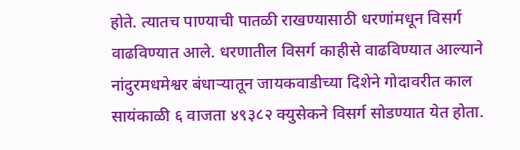होते. त्यातच पाण्याची पातळी राखण्यासाठी धरणांमधून विसर्ग वाढविण्यात आले. धरणातील विसर्ग काहीसे वाढविण्यात आल्याने नांदुरमधमेश्वर बंधाऱ्यातून जायकवाडीच्या दिशेने गोदावरीत काल सायंकाळी ६ वाजता ४९३८२ क्युसेकने विसर्ग सोडण्यात येत होता.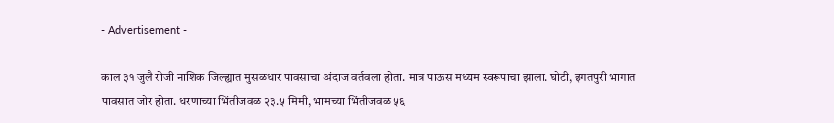- Advertisement -

काल ३१ जुलै रोजी नाशिक जिल्ह्यात मुसळधार पावसाचा अंदाज वर्तवला होता. मात्र पाऊस मध्यम स्वरूपाचा झाला. घोटी, इगतपुरी भागात पावसात जोर होता. धरणाच्या भिंतीजवळ २३.५ मिमी, भामच्या भिंतीजवळ ५६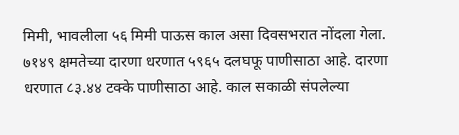मिमी, भावलीला ५६ मिमी पाऊस काल असा दिवसभरात नोंदला गेला. ७१४९ क्षमतेच्या दारणा धरणात ५९६५ दलघफू पाणीसाठा आहे. दारणा धरणात ८३.४४ टक्के पाणीसाठा आहे. काल सकाळी संपलेल्या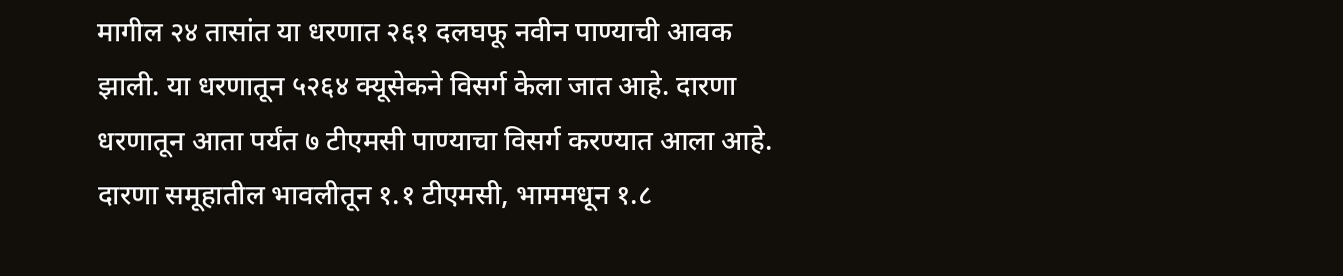मागील २४ तासांत या धरणात २६१ दलघफू नवीन पाण्याची आवक झाली. या धरणातून ५२६४ क्यूसेकने विसर्ग केला जात आहे. दारणा धरणातून आता पर्यंत ७ टीएमसी पाण्याचा विसर्ग करण्यात आला आहे. दारणा समूहातील भावलीतून १.१ टीएमसी, भाममधून १.८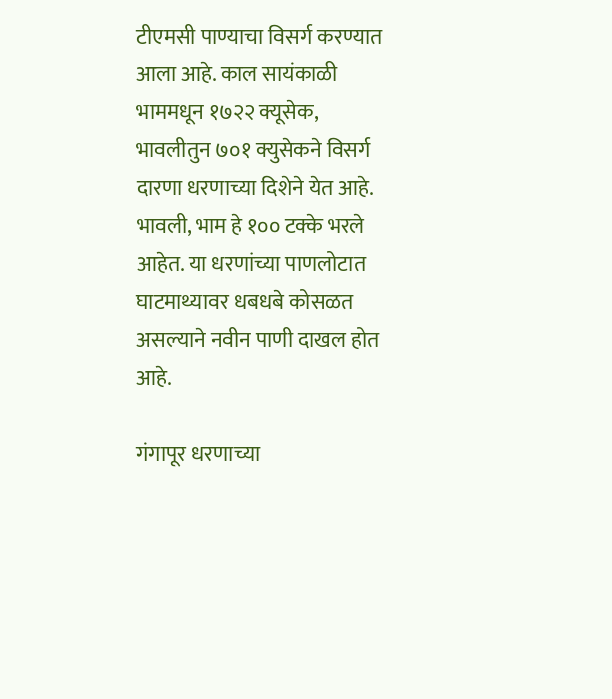टीएमसी पाण्याचा विसर्ग करण्यात आला आहे. काल सायंकाळी भाममधून १७२२ क्यूसेक, भावलीतुन ७०१ क्युसेकने विसर्ग दारणा धरणाच्या दिशेने येत आहे. भावली, भाम हे १०० टक्के भरले आहेत. या धरणांच्या पाणलोटात घाटमाथ्यावर धबधबे कोसळत असल्याने नवीन पाणी दाखल होत आहे.

गंगापूर धरणाच्या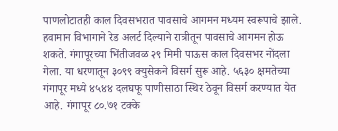पाणलोटातही काल दिवसभरात पावसाचे आगमन मध्यम स्वरूपाचे झाले. हवामान विभागाने रेड अलर्ट दिल्याने रात्रीतून पावसाचे आगमन होऊ शकते. गंगापूरच्या भिंतीजवळ २९ मिमी पाऊस काल दिवसभर नोंदला गेला. या धरणातून ३०९९ क्युसेकने विसर्ग सुरू आहे. ५६३० क्षमतेच्या गंगापूर मध्ये ४५४४ दलघफू पाणीसाठा स्थिर ठेवून विसर्ग करण्यात येत आहे. गंगापूर ८०.७१ टक्के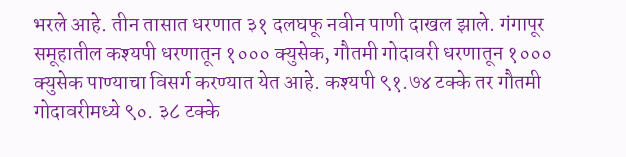भरले आहे. तीन तासात धरणात ३१ दलघफू नवीन पाणी दाखल झाले. गंगापूर समूहातील कश्यपी धरणातून १००० क्युसेक, गौतमी गोदावरी धरणातून १००० क्युसेक पाण्याचा विसर्ग करण्यात येत आहे. कश्यपी ९१.७४ टक्के तर गौतमी गोदावरीमध्ये ९०. ३८ टक्के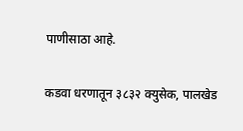पाणीसाठा आहे.

कडवा धरणातून ३८३२ क्युसेक, पालखेड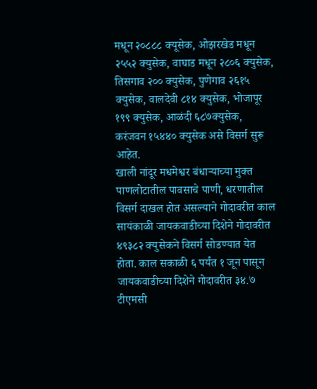मधून २०८८८ क्यूसेक, ओझरखेड मधून २५५२ क्युसेक, वाघाड मधून २८०६ क्युसेक, तिसगाव २०० क्युसेक, पुणेगाव २६१५ क्युसेक, वालदेवी ८१४ क्युसेक, भोजापूर १९९ क्युसेक, आळंदी ६८७क्युसेक, करंजवन १५४४० क्युसेक असे विसर्ग सुरू आहेत.
खाली नांदूर मधमेश्वर बंधाऱ्याच्या मुक्त पाणलोटातील पावसाचे पाणी, धरणातील विसर्ग दाखल होत असल्याने गोदावरीत काल सायंकाळी जायकवाडीच्या दिशेने गोदावरीत ४९३८२ क्युसेकने विसर्ग सोडण्यात येत होता. काल सकाळी ६ पर्यंत १ जून पासून जायकवाडीच्या दिशेने गोदावरीत ३४.७ टीएमसी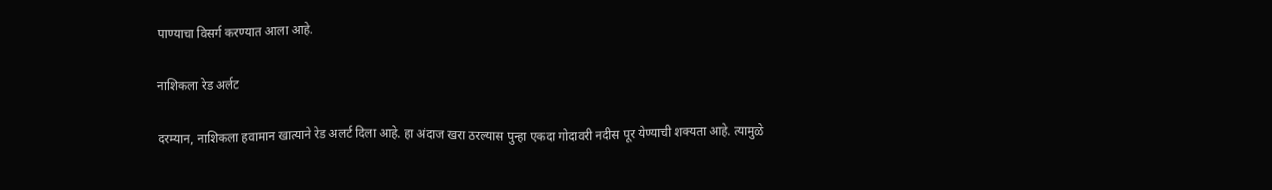पाण्याचा विसर्ग करण्यात आला आहे.

नाशिकला रेड अर्लट

दरम्यान, नाशिकला हवामान खात्याने रेड अलर्ट दिला आहे. हा अंदाज खरा ठरल्यास पुन्हा एकदा गोदावरी नदीस पूर येण्याची शक्यता आहे. त्यामुळे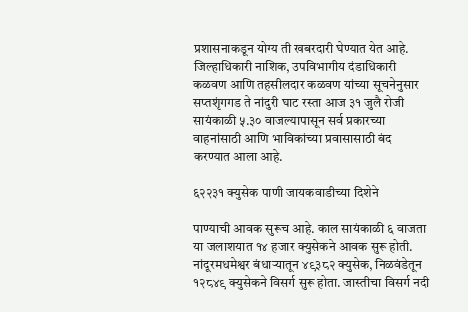प्रशासनाकडून योग्य ती खबरदारी घेण्यात येत आहे. जिल्हाधिकारी नाशिक, उपविभागीय दंडाधिकारी कळवण आणि तहसीलदार कळवण यांच्या सूचनेनुसार सप्तशृंगगड ते नांदुरी घाट रस्ता आज ३१ जुलै रोजी सायंकाळी ५.३० वाजल्यापासून सर्व प्रकारच्या वाहनांसाठी आणि भाविकांच्या प्रवासासाठी बंद करण्यात आला आहे.

६२२३१ क्युसेक पाणी जायकवाडीच्या दिशेने

पाण्याची आवक सुरूच आहे. काल सायंकाळी ६ वाजता या जलाशयात १४ हजार क्युसेकने आवक सुरू होती. नांदूरमधमेश्वर बंधाऱ्यातून ४९३८२ क्युसेक, निळवंडेतून १२८४९ क्युसेकने विसर्ग सुरू होता. जास्तीचा विसर्ग नदी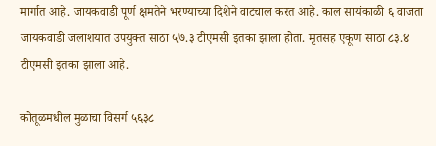मार्गात आहे. जायकवाडी पूर्ण क्षमतेने भरण्याच्या दिशेने वाटचाल करत आहे. काल सायंकाळी ६ वाजता जायकवाडी जलाशयात उपयुक्त साठा ५७.३ टीएमसी इतका झाला होता. मृतसह एकूण साठा ८३.४ टीएमसी इतका झाला आहे.

कोतूळमधील मुळाचा विसर्ग ५६३८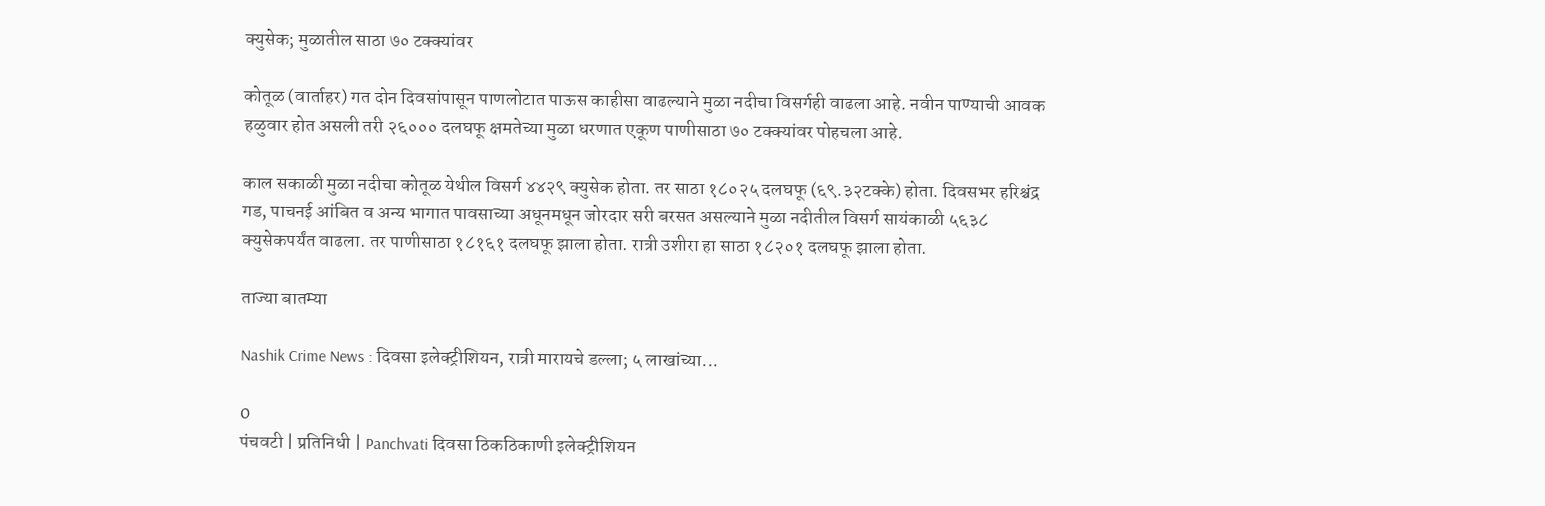क्युसेक; मुळातील साठा ७० टक्क्यांवर

कोतूळ (वार्ताहर) गत दोन दिवसांपासून पाणलोटात पाऊस काहीसा वाढल्याने मुळा नदीचा विसर्गही वाढला आहे. नवीन पाण्याची आवक हळुवार होत असली तरी २६००० दलघफू क्षमतेच्या मुळा धरणात एकूण पाणीसाठा ७० टक्क्यांवर पोहचला आहे.

काल सकाळी मुळा नदीचा कोतूळ येथील विसर्ग ४४२९ क्युसेक होता. तर साठा १८०२५ दलघफू (६९.३२टक्के) होता. दिवसभर हरिश्चंद्र गड, पाचनई आंबित व अन्य भागात पावसाच्या अधूनमधून जोरदार सरी बरसत असल्याने मुळा नदीतील विसर्ग सायंकाळी ५६३८ क्युसेकपर्यंत वाढला. तर पाणीसाठा १८१६१ दलघफू झाला होता. रात्री उशीरा हा साठा १८२०१ दलघफू झाला होता.

ताज्या बातम्या

Nashik Crime News : दिवसा इलेक्ट्रीशियन, रात्री मारायचे डल्ला; ५ लाखांच्या...

0
पंचवटी | प्रतिनिधी | Panchvati दिवसा ठिकठिकाणी इलेक्ट्रीशियन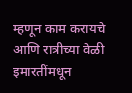म्हणून काम करायचे आणि रात्रीच्या वेळी इमारतींमधून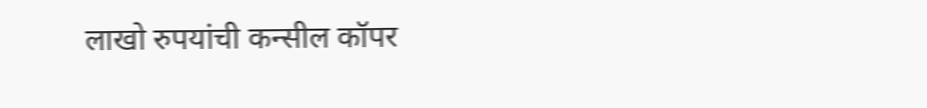लाखो रुपयांची कन्सील कॉपर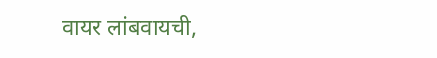वायर लांबवायची,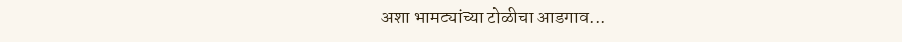अशा भामट्यांच्या टोळीचा आडगाव...